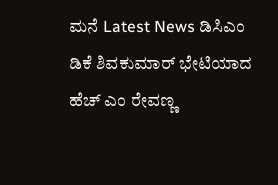ಮನೆ Latest News ಡಿಸಿಎಂ ಡಿಕೆ ಶಿವಕುಮಾರ್ ಭೇಟಿಯಾದ ಹೆಚ್ ಎಂ ರೇವಣ್ಣ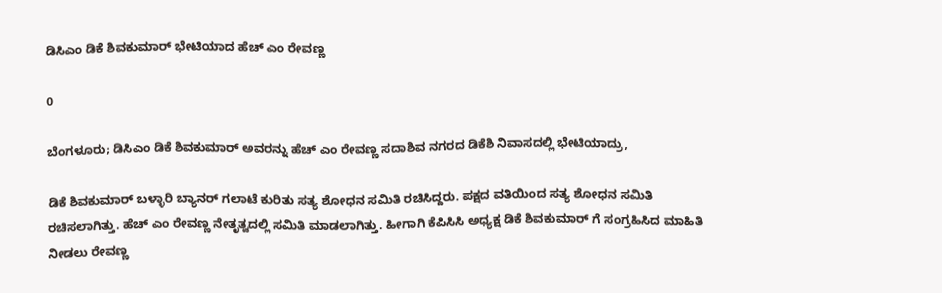ಡಿಸಿಎಂ ಡಿಕೆ ಶಿವಕುಮಾರ್ ಭೇಟಿಯಾದ ಹೆಚ್ ಎಂ ರೇವಣ್ಣ

0

ಬೆಂಗಳೂರು; ಡಿಸಿಎಂ ಡಿಕೆ ಶಿವಕುಮಾರ್ ಅವರನ್ನು ಹೆಚ್ ಎಂ ರೇವಣ್ಣ ಸದಾಶಿವ ನಗರದ ಡಿಕೆಶಿ ನಿವಾಸದಲ್ಲಿ ಭೇಟಿಯಾದ್ರು,

ಡಿಕೆ ಶಿವಕುಮಾರ್ ಬಳ್ಳಾರಿ ಬ್ಯಾನರ್ ಗಲಾಟೆ ಕುರಿತು ಸತ್ಯ ಶೋಧನ ಸಮಿತಿ ರಚಿಸಿದ್ದರು. ಪಕ್ಷದ ವತಿಯಿಂದ ಸತ್ಯ ಶೋಧನ ಸಮಿತಿ ರಚಿಸಲಾಗಿತ್ತು. ಹೆಚ್ ಎಂ ರೇವಣ್ಣ ನೇತೃತ್ವದಲ್ಲಿ ಸಮಿತಿ ಮಾಡಲಾಗಿತ್ತು. ಹೀಗಾಗಿ ಕೆಪಿಸಿಸಿ ಅಧ್ಯಕ್ಷ ಡಿಕೆ ಶಿವಕುಮಾರ್ ಗೆ ಸಂಗ್ರಹಿಸಿದ ಮಾಹಿತಿ ನೀಡಲು ರೇವಣ್ಣ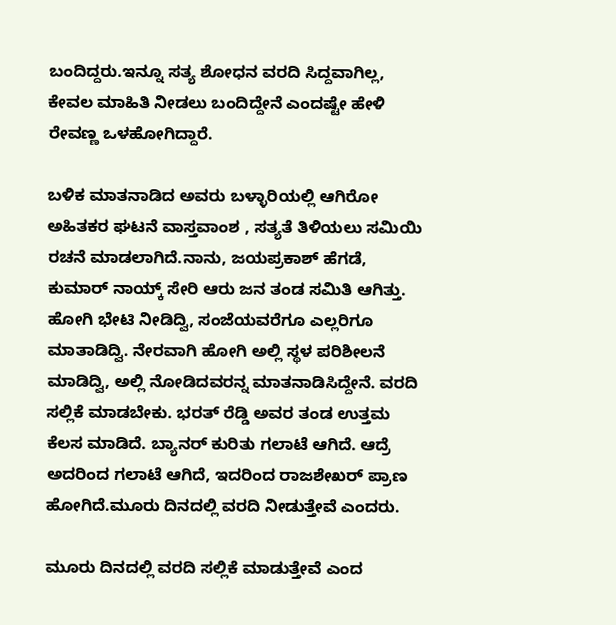ಬಂದಿದ್ದರು.ಇನ್ನೂ ಸತ್ಯ ಶೋಧನ ವರದಿ ಸಿದ್ದವಾಗಿಲ್ಲ, ಕೇವಲ ಮಾಹಿತಿ ನೀಡಲು ಬಂದಿದ್ದೇನೆ ಎಂದಷ್ಟೇ ಹೇಳಿ ರೇವಣ್ಣ ಒಳಹೋಗಿದ್ದಾರೆ.

ಬಳಿಕ ಮಾತನಾಡಿದ ಅವರು ಬಳ್ಳಾರಿಯಲ್ಲಿ ಆಗಿರೋ ಅಹಿತಕರ ಘಟನೆ ವಾಸ್ತವಾಂಶ , ಸತ್ಯತೆ ತಿಳಿಯಲು ಸಮಿಯಿ ರಚನೆ ಮಾಡಲಾಗಿದೆ.ನಾನು, ಜಯಪ್ರಕಾಶ್ ಹೆಗಡೆ, ಕುಮಾರ್ ನಾಯ್ಕ್ ಸೇರಿ ಆರು ಜನ ತಂಡ ಸಮಿತಿ ಆಗಿತ್ತು. ಹೋಗಿ ಭೇಟಿ ನೀಡಿದ್ವಿ, ಸಂಜೆಯವರೆಗೂ ಎಲ್ಲರಿಗೂ ಮಾತಾಡಿದ್ವಿ. ನೇರವಾಗಿ ಹೋಗಿ ಅಲ್ಲಿ ಸ್ಥಳ ಪರಿಶೀಲನೆ ಮಾಡಿದ್ವಿ, ಅಲ್ಲಿ ನೋಡಿದವರನ್ನ ಮಾತನಾಡಿಸಿದ್ದೇನೆ. ವರದಿ ಸಲ್ಲಿಕೆ ಮಾಡಬೇಕು. ಭರತ್ ರೆಡ್ಡಿ ಅವರ ತಂಡ ಉತ್ತಮ ಕೆಲಸ ಮಾಡಿದೆ. ಬ್ಯಾನರ್ ಕುರಿತು ಗಲಾಟೆ ಆಗಿದೆ. ಆದ್ರೆ ಅದರಿಂದ ಗಲಾಟೆ ಆಗಿದೆ, ಇದರಿಂದ ರಾಜಶೇಖರ್ ಪ್ರಾಣ ಹೋಗಿದೆ.ಮೂರು ದಿನದಲ್ಲಿ ವರದಿ ನೀಡುತ್ತೇವೆ ಎಂದರು.

ಮೂರು ದಿನದಲ್ಲಿ ವರದಿ ಸಲ್ಲಿಕೆ ಮಾಡುತ್ತೇವೆ ಎಂದ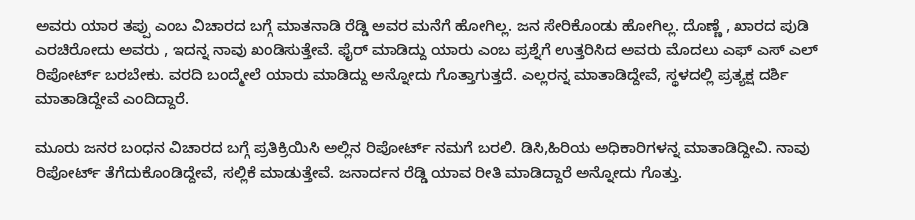ಅವರು ಯಾರ ತಪ್ಪು ಎಂಬ ವಿಚಾರದ ಬಗ್ಗೆ ಮಾತನಾಡಿ ರೆಡ್ಡಿ ಅವರ ಮನೆಗೆ ಹೋಗಿಲ್ಲ. ಜನ ಸೇರಿಕೊಂಡು ಹೋಗಿಲ್ಲ. ದೊಣ್ಣೆ , ಖಾರದ ಪುಡಿ ಎರಚಿರೋದು ಅವರು , ಇದನ್ನ ನಾವು ಖಂಡಿಸುತ್ತೇವೆ. ಫೈರ್ ಮಾಡಿದ್ದು ಯಾರು ಎಂಬ ಪ್ರಶ್ನೆಗೆ ಉತ್ತರಿಸಿದ ಅವರು ಮೊದಲು ಎಫ್ ಎಸ್ ಎಲ್ ರಿಪೋರ್ಟ್ ಬರಬೇಕು. ವರದಿ ಬಂದ್ಮೇಲೆ ಯಾರು ಮಾಡಿದ್ದು ಅನ್ನೋದು ಗೊತ್ತಾಗುತ್ತದೆ. ಎಲ್ಲರನ್ನ ಮಾತಾಡಿದ್ದೇವೆ, ಸ್ಥಳದಲ್ಲಿ ಪ್ರತ್ಯಕ್ಷ ದರ್ಶಿ ಮಾತಾಡಿದ್ದೇವೆ ಎಂದಿದ್ದಾರೆ.

ಮೂರು ಜನರ ಬಂಧನ ವಿಚಾರದ ಬಗ್ಗೆ ಪ್ರತಿಕ್ರಿಯಿಸಿ ಅಲ್ಲಿನ ರಿಪೋರ್ಟ್ ನಮಗೆ ಬರಲಿ. ಡಿಸಿ,ಹಿರಿಯ ಅಧಿಕಾರಿಗಳನ್ನ ಮಾತಾಡಿದ್ದೀವಿ. ನಾವು ರಿಪೋರ್ಟ್ ತೆಗೆದುಕೊಂಡಿದ್ದೇವೆ, ಸಲ್ಲಿಕೆ ಮಾಡುತ್ತೇವೆ. ಜನಾರ್ದನ ರೆಡ್ಡಿ ಯಾವ ರೀತಿ ಮಾಡಿದ್ದಾರೆ ಅನ್ನೋದು ಗೊತ್ತು.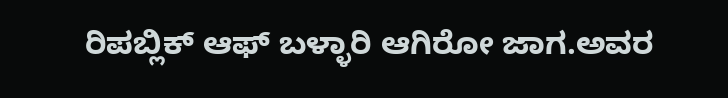ರಿಪಬ್ಲಿಕ್ ಆಫ್ ಬಳ್ಳಾರಿ ಆಗಿರೋ ಜಾಗ.ಅವರ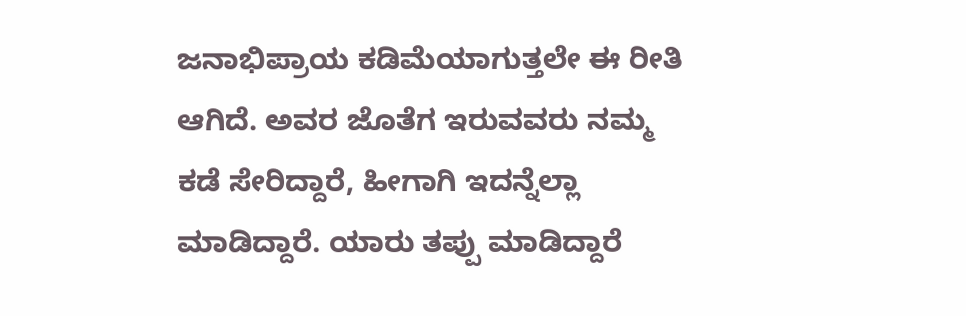ಜನಾಭಿಪ್ರಾಯ ಕಡಿಮೆಯಾಗುತ್ತಲೇ ಈ ರೀತಿ ಆಗಿದೆ. ಅವರ ಜೊತೆಗ ಇರುವವರು ನಮ್ಮ ಕಡೆ ಸೇರಿದ್ದಾರೆ, ಹೀಗಾಗಿ ಇದನ್ನೆಲ್ಲಾ ಮಾಡಿದ್ದಾರೆ. ಯಾರು ತಪ್ಪು ಮಾಡಿದ್ದಾರೆ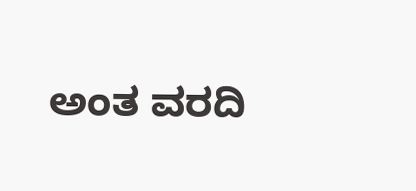ಅಂತ ವರದಿ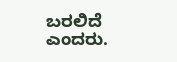ಬರಲಿದೆ ಎಂದರು.